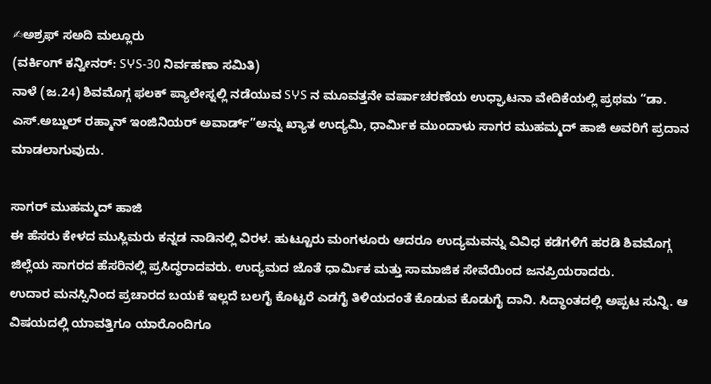✍ಅಶ್ರಫ್ ಸಅದಿ ಮಲ್ಲೂರು
(ವರ್ಕಿಂಗ್ ಕನ್ವೀನರ್: SჄS-30 ನಿರ್ವಹಣಾ ಸಮಿತಿ)
ನಾಳೆ (ಜ.24) ಶಿವಮೊಗ್ಗ ಫಲಕ್ ಪ್ಯಾಲೇಸ್ನಲ್ಲಿ ನಡೆಯುವ SჄS ನ ಮೂವತ್ತನೇ ವರ್ಷಾಚರಣೆಯ ಉಧ್ಘಾಟನಾ ವೇದಿಕೆಯಲ್ಲಿ ಪ್ರಥಮ “ಡಾ. ಎಸ್.ಅಬ್ದುಲ್ ರಹ್ಮಾನ್ ಇಂಜಿನಿಯರ್ ಅವಾರ್ಡ್”ಅನ್ನು ಖ್ಯಾತ ಉದ್ಯಮಿ, ಧಾರ್ಮಿಕ ಮುಂದಾಳು ಸಾಗರ ಮುಹಮ್ಮದ್ ಹಾಜಿ ಅವರಿಗೆ ಪ್ರದಾನ ಮಾಡಲಾಗುವುದು.

ಸಾಗರ್ ಮುಹಮ್ಮದ್ ಹಾಜಿ
ಈ ಹೆಸರು ಕೇಳದ ಮುಸ್ಲಿಮರು ಕನ್ನಡ ನಾಡಿನಲ್ಲಿ ವಿರಳ. ಹುಟ್ಟೂರು ಮಂಗಳೂರು ಆದರೂ ಉದ್ಯಮವನ್ನು ವಿವಿಧ ಕಡೆಗಳಿಗೆ ಹರಡಿ ಶಿವಮೊಗ್ಗ ಜಿಲ್ಲೆಯ ಸಾಗರದ ಹೆಸರಿನಲ್ಲಿ ಪ್ರಸಿದ್ಧರಾದವರು. ಉದ್ಯಮದ ಜೊತೆ ಧಾರ್ಮಿಕ ಮತ್ತು ಸಾಮಾಜಿಕ ಸೇವೆಯಿಂದ ಜನಪ್ರಿಯರಾದರು.
ಉದಾರ ಮನಸ್ಸಿನಿಂದ ಪ್ರಚಾರದ ಬಯಕೆ ಇಲ್ಲದೆ ಬಲಗೈ ಕೊಟ್ಟರೆ ಎಡಗೈ ತಿಳಿಯದಂತೆ ಕೊಡುವ ಕೊಡುಗೈ ದಾನಿ. ಸಿದ್ಧಾಂತದಲ್ಲಿ ಅಪ್ಪಟ ಸುನ್ನಿ. ಆ ವಿಷಯದಲ್ಲಿ ಯಾವತ್ತಿಗೂ ಯಾರೊಂದಿಗೂ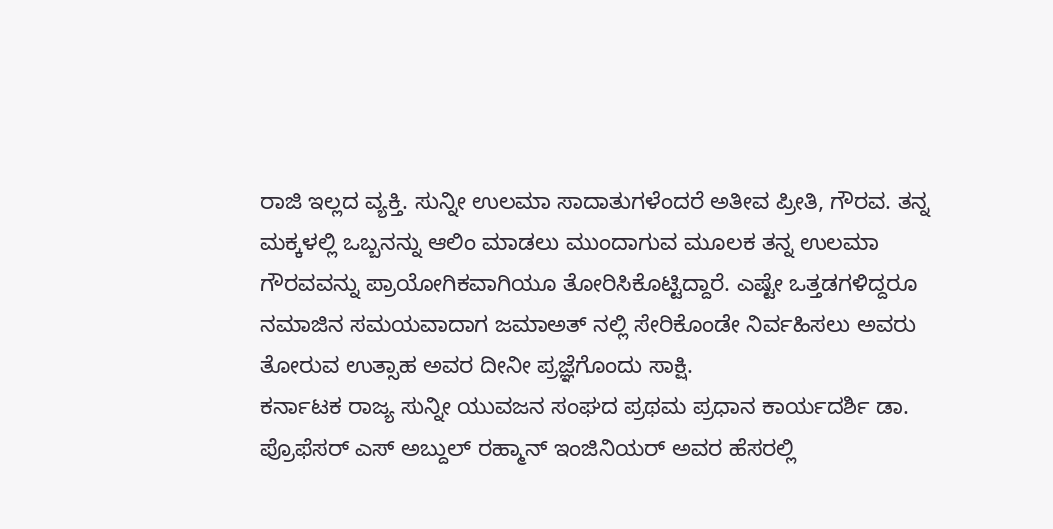ರಾಜಿ ಇಲ್ಲದ ವ್ಯಕ್ತಿ. ಸುನ್ನೀ ಉಲಮಾ ಸಾದಾತುಗಳೆಂದರೆ ಅತೀವ ಪ್ರೀತಿ, ಗೌರವ. ತನ್ನ ಮಕ್ಕಳಲ್ಲಿ ಒಬ್ಬನನ್ನು ಆಲಿಂ ಮಾಡಲು ಮುಂದಾಗುವ ಮೂಲಕ ತನ್ನ ಉಲಮಾ ಗೌರವವನ್ನು ಪ್ರಾಯೋಗಿಕವಾಗಿಯೂ ತೋರಿಸಿಕೊಟ್ಟಿದ್ದಾರೆ. ಎಷ್ಟೇ ಒತ್ತಡಗಳಿದ್ದರೂ ನಮಾಜಿನ ಸಮಯವಾದಾಗ ಜಮಾಅತ್ ನಲ್ಲಿ ಸೇರಿಕೊಂಡೇ ನಿರ್ವಹಿಸಲು ಅವರು ತೋರುವ ಉತ್ಸಾಹ ಅವರ ದೀನೀ ಪ್ರಜ್ಞೆಗೊಂದು ಸಾಕ್ಷಿ.
ಕರ್ನಾಟಕ ರಾಜ್ಯ ಸುನ್ನೀ ಯುವಜನ ಸಂಘದ ಪ್ರಥಮ ಪ್ರಧಾನ ಕಾರ್ಯದರ್ಶಿ ಡಾ. ಪ್ರೊಫೆಸರ್ ಎಸ್ ಅಬ್ದುಲ್ ರಹ್ಮಾನ್ ಇಂಜಿನಿಯರ್ ಅವರ ಹೆಸರಲ್ಲಿ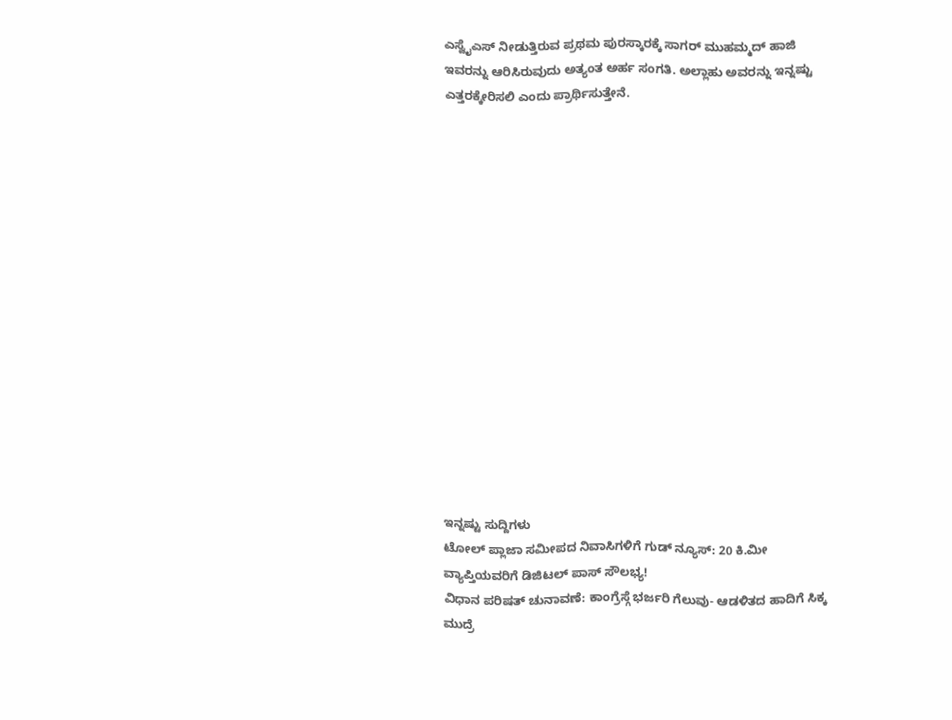ಎಸ್ವೈಎಸ್ ನೀಡುತ್ತಿರುವ ಪ್ರಥಮ ಪುರಸ್ಕಾರಕ್ಕೆ ಸಾಗರ್ ಮುಹಮ್ಮದ್ ಹಾಜಿ ಇವರನ್ನು ಆರಿಸಿರುವುದು ಅತ್ಯಂತ ಅರ್ಹ ಸಂಗತಿ. ಅಲ್ಲಾಹು ಅವರನ್ನು ಇನ್ನಷ್ಟು ಎತ್ತರಕ್ಕೇರಿಸಲಿ ಎಂದು ಪ್ರಾರ್ಥಿಸುತ್ತೇನೆ.
















ಇನ್ನಷ್ಟು ಸುದ್ದಿಗಳು
ಟೋಲ್ ಪ್ಲಾಜಾ ಸಮೀಪದ ನಿವಾಸಿಗಳಿಗೆ ಗುಡ್ ನ್ಯೂಸ್: 20 ಕಿ.ಮೀ ವ್ಯಾಪ್ತಿಯವರಿಗೆ ಡಿಜಿಟಲ್ ಪಾಸ್ ಸೌಲಭ್ಯ!
ವಿಧಾನ ಪರಿಷತ್ ಚುನಾವಣೆ: ಕಾಂಗ್ರೆಸ್ಗೆ ಭರ್ಜರಿ ಗೆಲುವು- ಆಡಳಿತದ ಹಾದಿಗೆ ಸಿಕ್ಕ ಮುದ್ರೆ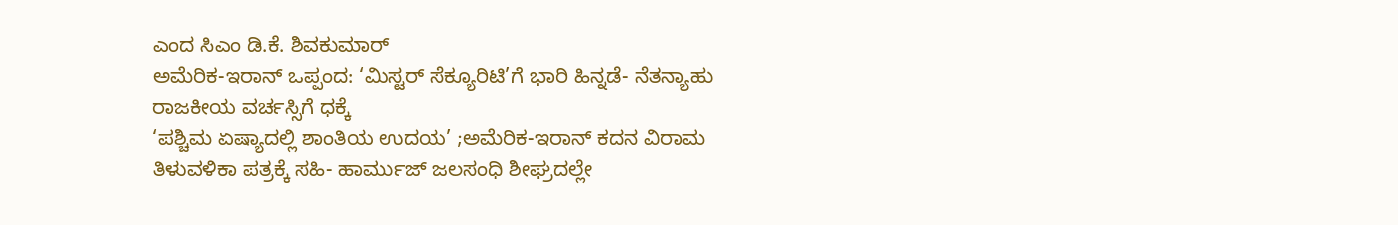ಎಂದ ಸಿಎಂ ಡಿ.ಕೆ. ಶಿವಕುಮಾರ್
ಅಮೆರಿಕ-ಇರಾನ್ ಒಪ್ಪಂದ: ‘ಮಿಸ್ಟರ್ ಸೆಕ್ಯೂರಿಟಿ’ಗೆ ಭಾರಿ ಹಿನ್ನಡೆ- ನೆತನ್ಯಾಹು ರಾಜಕೀಯ ವರ್ಚಸ್ಸಿಗೆ ಧಕ್ಕೆ
‘ಪಶ್ಚಿಮ ಏಷ್ಯಾದಲ್ಲಿ ಶಾಂತಿಯ ಉದಯ’ ;ಅಮೆರಿಕ-ಇರಾನ್ ಕದನ ವಿರಾಮ ತಿಳುವಳಿಕಾ ಪತ್ರಕ್ಕೆ ಸಹಿ- ಹಾರ್ಮುಜ್ ಜಲಸಂಧಿ ಶೀಘ್ರದಲ್ಲೇ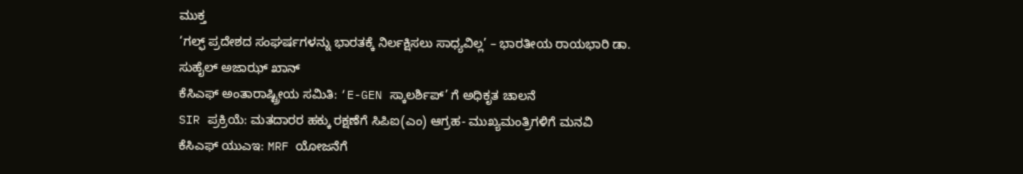ಮುಕ್ತ
‘ಗಲ್ಫ್ ಪ್ರದೇಶದ ಸಂಘರ್ಷಗಳನ್ನು ಭಾರತಕ್ಕೆ ನಿರ್ಲಕ್ಷಿಸಲು ಸಾಧ್ಯವಿಲ್ಲ’ – ಭಾರತೀಯ ರಾಯಭಾರಿ ಡಾ. ಸುಹೈಲ್ ಅಜಾಝ್ ಖಾನ್
ಕೆಸಿಎಫ್ ಅಂತಾರಾಷ್ಟ್ರೀಯ ಸಮಿತಿ: ‘E-GEN ಸ್ಕಾಲರ್ಶಿಪ್’ ಗೆ ಅಧಿಕೃತ ಚಾಲನೆ
SIR ಪ್ರಕ್ರಿಯೆ: ಮತದಾರರ ಹಕ್ಕು ರಕ್ಷಣೆಗೆ ಸಿಪಿಐ(ಎಂ) ಆಗ್ರಹ- ಮುಖ್ಯಮಂತ್ರಿಗಳಿಗೆ ಮನವಿ
ಕೆಸಿಎಫ್ ಯುಎಇ: MRF ಯೋಜನೆಗೆ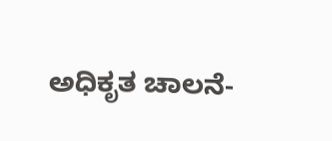ಅಧಿಕೃತ ಚಾಲನೆ-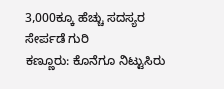3,000ಕ್ಕೂ ಹೆಚ್ಚು ಸದಸ್ಯರ ಸೇರ್ಪಡೆ ಗುರಿ
ಕಣ್ಣೂರು: ಕೊನೆಗೂ ನಿಟ್ಟುಸಿರು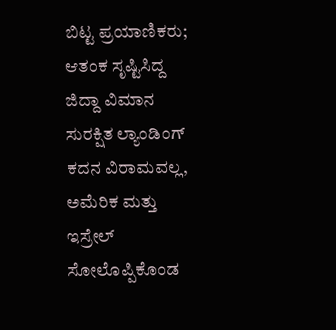ಬಿಟ್ಟ ಪ್ರಯಾಣಿಕರು; ಆತಂಕ ಸೃಷ್ಟಿಸಿದ್ದ ಜಿದ್ದಾ ವಿಮಾನ ಸುರಕ್ಷಿತ ಲ್ಯಾಂಡಿಂಗ್
ಕದನ ವಿರಾಮವಲ್ಲ, ಅಮೆರಿಕ ಮತ್ತು ಇಸ್ರೇಲ್ ಸೋಲೊಪ್ಪಿಕೊಂಡ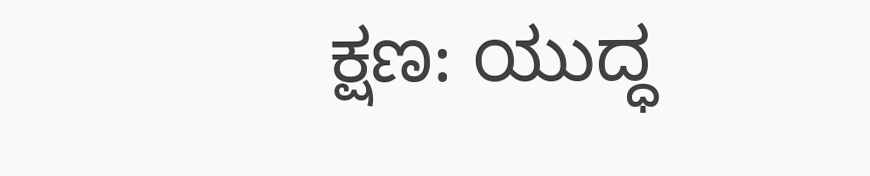ಕ್ಷಣ: ಯುದ್ಧ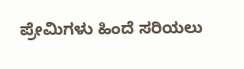ಪ್ರೇಮಿಗಳು ಹಿಂದೆ ಸರಿಯಲು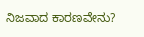ನಿಜವಾದ ಕಾರಣವೇನು?